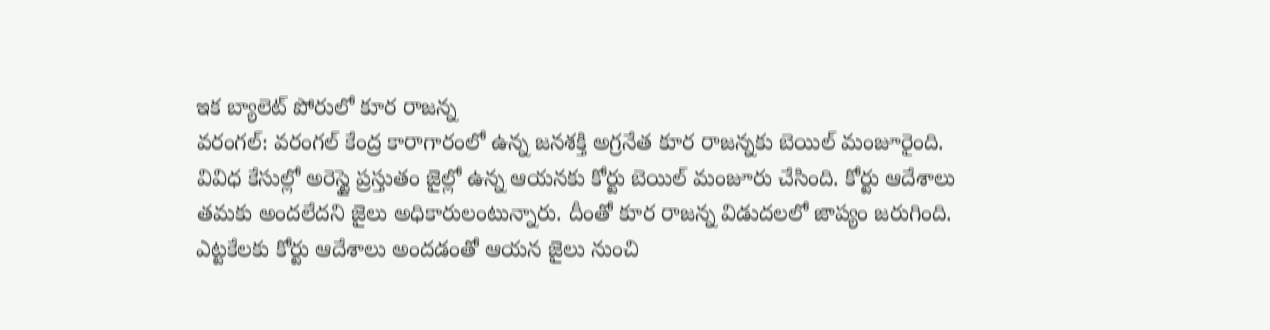ఇక బ్యాలెట్ పోరులో కూర రాజన్న
వరంగల్: వరంగల్ కేంద్ర కారాగారంలో ఉన్న జనశక్తి అగ్రనేత కూర రాజన్నకు బెయిల్ మంజూరైంది. వివిధ కేసుల్లో అరెస్టై ప్రస్తుతం జైల్లో ఉన్న ఆయనకు కోర్టు బెయిల్ మంజూరు చేసింది. కోర్టు ఆదేశాలు తమకు అందలేదని జైలు అధికారులంటున్నారు. దీంతో కూర రాజన్న విడుదలలో జాప్యం జరుగింది. ఎట్టకేలకు కోర్టు ఆదేశాలు అందడంతో ఆయన జైలు నుంచి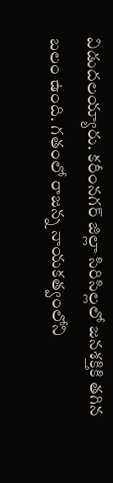విడుదలయ్యారు. కరీంనగర్ జిల్లా సిరిసిల్లలో జనశక్తికి తగిన బలం ఉంది. గతంలో రాజన్న నాయకత్వంలోని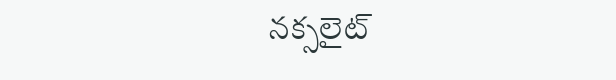నక్సలైట్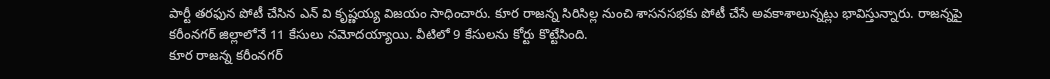పార్టీ తరఫున పోటీ చేసిన ఎన్ వి కృష్ణయ్య విజయం సాధించారు. కూర రాజన్న సిరిసిల్ల నుంచి శాసనసభకు పోటీ చేసే అవకాశాలున్నట్లు భావిస్తున్నారు. రాజన్నపై కరీంనగర్ జిల్లాలోనే 11 కేసులు నమోదయ్యాయి. వీటిలో 9 కేసులను కోర్టు కొట్టేసింది.
కూర రాజన్న కరీంనగర్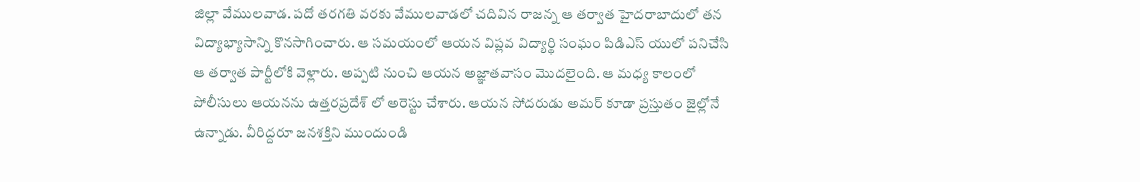జిల్లా వేములవాడ. పదో తరగతి వరకు వేములవాడలో చదివిన రాజన్న ఆ తర్వాత హైదరాబాదులో తన విద్యాభ్యాసాన్ని కొనసాగించారు. ఆ సమయంలో ఆయన విప్లవ విద్యార్థి సంఘం పిడిఎస్ యులో పనిచేసి ఆ తర్వాత పార్టీలోకి వెళ్లారు. అప్పటి నుంచి ఆయన అజ్ఞాతవాసం మొదలైంది. ఆ మధ్య కాలంలో పోలీసులు ఆయనను ఉత్తరప్రదేశ్ లో అరెస్టు చేశారు. ఆయన సోదరుడు అమర్ కూడా ప్రస్తుతం జైల్లోనే ఉన్నాడు. వీరిద్దరూ జనశక్తిని ముందుండి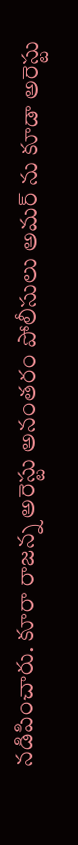నడిపించారు. కూరా రాజన్న అరెస్టు అనంతరం పోలీసులు అమర్ ను కూడా అరెస్టు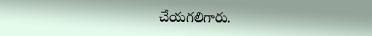చేయగలిగారు.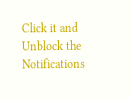Click it and Unblock the Notifications